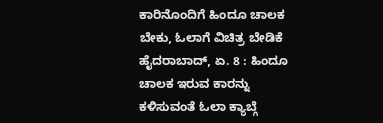ಕಾರಿನೊಂದಿಗೆ ಹಿಂದೂ ಚಾಲಕ ಬೇಕು, ಓಲಾಗೆ ವಿಚಿತ್ರ ಬೇಡಿಕೆ
ಹೈದರಾಬಾದ್, ಏ. 8 : ಹಿಂದೂ ಚಾಲಕ ಇರುವ ಕಾರನ್ನು ಕಳಿಸುವಂತೆ ಓಲಾ ಕ್ಯಾಬ್ಗೆ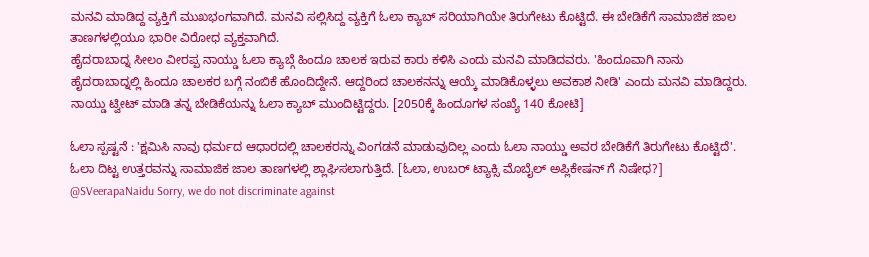ಮನವಿ ಮಾಡಿದ್ದ ವ್ಯಕ್ತಿಗೆ ಮುಖಭಂಗವಾಗಿದೆ. ಮನವಿ ಸಲ್ಲಿಸಿದ್ದ ವ್ಯಕ್ತಿಗೆ ಓಲಾ ಕ್ಯಾಬ್ ಸರಿಯಾಗಿಯೇ ತಿರುಗೇಟು ಕೊಟ್ಟಿದೆ. ಈ ಬೇಡಿಕೆಗೆ ಸಾಮಾಜಿಕ ಜಾಲ ತಾಣಗಳಲ್ಲಿಯೂ ಭಾರೀ ವಿರೋಧ ವ್ಯಕ್ತವಾಗಿದೆ.
ಹೈದರಾಬಾದ್ನ ಸೀಲಂ ವೀರಪ್ಪ ನಾಯ್ಡು ಓಲಾ ಕ್ಯಾಬ್ಗೆ ಹಿಂದೂ ಚಾಲಕ ಇರುವ ಕಾರು ಕಳಿಸಿ ಎಂದು ಮನವಿ ಮಾಡಿದವರು. 'ಹಿಂದೂವಾಗಿ ನಾನು ಹೈದರಾಬಾದ್ನಲ್ಲಿ ಹಿಂದೂ ಚಾಲಕರ ಬಗ್ಗೆ ನಂಬಿಕೆ ಹೊಂದಿದ್ದೇನೆ. ಆದ್ದರಿಂದ ಚಾಲಕನನ್ನು ಆಯ್ಕೆ ಮಾಡಿಕೊಳ್ಳಲು ಅವಕಾಶ ನೀಡಿ' ಎಂದು ಮನವಿ ಮಾಡಿದ್ದರು. ನಾಯ್ಡು ಟ್ವೀಟ್ ಮಾಡಿ ತನ್ನ ಬೇಡಿಕೆಯನ್ನು ಓಲಾ ಕ್ಯಾಬ್ ಮುಂದಿಟ್ಟಿದ್ದರು. [2050ಕ್ಕೆ ಹಿಂದೂಗಳ ಸಂಖ್ಯೆ 140 ಕೋಟಿ]

ಓಲಾ ಸ್ಪಷ್ಟನೆ : 'ಕ್ಷಮಿಸಿ ನಾವು ಧರ್ಮದ ಆಧಾರದಲ್ಲಿ ಚಾಲಕರನ್ನು ವಿಂಗಡನೆ ಮಾಡುವುದಿಲ್ಲ ಎಂದು ಓಲಾ ನಾಯ್ಡು ಅವರ ಬೇಡಿಕೆಗೆ ತಿರುಗೇಟು ಕೊಟ್ಟಿದೆ'. ಓಲಾ ದಿಟ್ಟ ಉತ್ತರವನ್ನು ಸಾಮಾಜಿಕ ಜಾಲ ತಾಣಗಳಲ್ಲಿ ಶ್ಲಾಘಿಸಲಾಗುತ್ತಿದೆ. [ಓಲಾ, ಉಬರ್ ಟ್ಯಾಕ್ಸಿ ಮೊಬೈಲ್ ಅಪ್ಲಿಕೇಷನ್ ಗೆ ನಿಷೇಧ?]
@SVeerapaNaidu Sorry, we do not discriminate against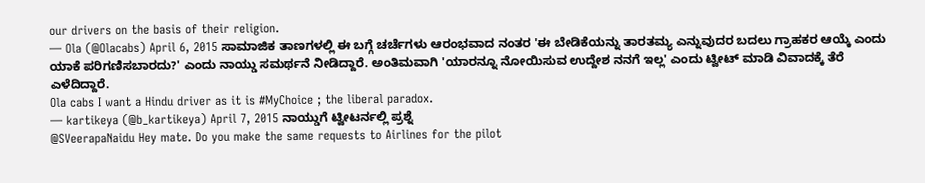our drivers on the basis of their religion.
— Ola (@Olacabs) April 6, 2015 ಸಾಮಾಜಿಕ ತಾಣಗಳಲ್ಲಿ ಈ ಬಗ್ಗೆ ಚರ್ಚೆಗಳು ಆರಂಭವಾದ ನಂತರ 'ಈ ಬೇಡಿಕೆಯನ್ನು ತಾರತಮ್ಯ ಎನ್ನುವುದರ ಬದಲು ಗ್ರಾಹಕರ ಆಯ್ಕೆ ಎಂದು ಯಾಕೆ ಪರಿಗಣಿಸಬಾರದು?' ಎಂದು ನಾಯ್ಡು ಸಮರ್ಥನೆ ನೀಡಿದ್ದಾರೆ. ಅಂತಿಮವಾಗಿ 'ಯಾರನ್ನೂ ನೋಯಿಸುವ ಉದ್ದೇಶ ನನಗೆ ಇಲ್ಲ' ಎಂದು ಟ್ವೀಟ್ ಮಾಡಿ ವಿವಾದಕ್ಕೆ ತೆರೆ ಎಳೆದಿದ್ದಾರೆ.
Ola cabs I want a Hindu driver as it is #MyChoice ; the liberal paradox.
— kartikeya (@b_kartikeya) April 7, 2015 ನಾಯ್ಡುಗೆ ಟ್ವೀಟರ್ನಲ್ಲಿ ಪ್ರಶ್ನೆ
@SVeerapaNaidu Hey mate. Do you make the same requests to Airlines for the pilot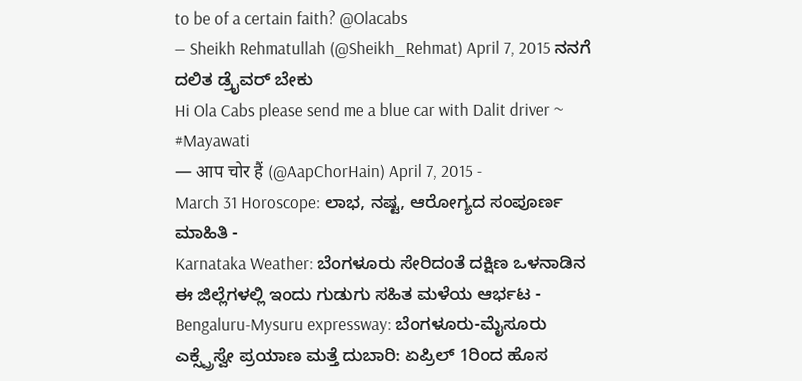to be of a certain faith? @Olacabs
— Sheikh Rehmatullah (@Sheikh_Rehmat) April 7, 2015 ನನಗೆ ದಲಿತ ಡ್ರೈವರ್ ಬೇಕು
Hi Ola Cabs please send me a blue car with Dalit driver ~ #Mayawati
— आप चोर हैं (@AapChorHain) April 7, 2015 -
March 31 Horoscope: ಲಾಭ, ನಷ್ಟ, ಆರೋಗ್ಯದ ಸಂಪೂರ್ಣ ಮಾಹಿತಿ -
Karnataka Weather: ಬೆಂಗಳೂರು ಸೇರಿದಂತೆ ದಕ್ಷಿಣ ಒಳನಾಡಿನ ಈ ಜಿಲ್ಲೆಗಳಲ್ಲಿ ಇಂದು ಗುಡುಗು ಸಹಿತ ಮಳೆಯ ಆರ್ಭಟ -
Bengaluru-Mysuru expressway: ಬೆಂಗಳೂರು-ಮೈಸೂರು ಎಕ್ಸ್ಪ್ರೆಸ್ವೇ ಪ್ರಯಾಣ ಮತ್ತೆ ದುಬಾರಿ: ಏಪ್ರಿಲ್ 1ರಿಂದ ಹೊಸ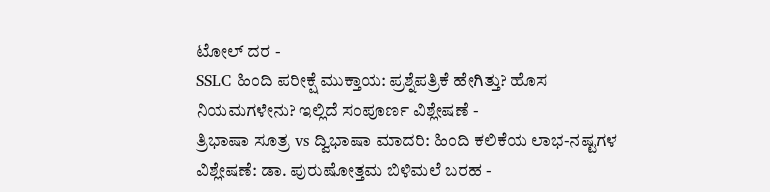ಟೋಲ್ ದರ -
SSLC ಹಿಂದಿ ಪರೀಕ್ಷೆ ಮುಕ್ತಾಯ: ಪ್ರಶ್ನೆಪತ್ರಿಕೆ ಹೇಗಿತ್ತು? ಹೊಸ ನಿಯಮಗಳೇನು? ಇಲ್ಲಿದೆ ಸಂಪೂರ್ಣ ವಿಶ್ಲೇಷಣೆ -
ತ್ರಿಭಾಷಾ ಸೂತ್ರ vs ದ್ವಿಭಾಷಾ ಮಾದರಿ: ಹಿಂದಿ ಕಲಿಕೆಯ ಲಾಭ-ನಷ್ಟಗಳ ವಿಶ್ಲೇಷಣೆ: ಡಾ. ಪುರುಷೋತ್ತಮ ಬಿಳಿಮಲೆ ಬರಹ -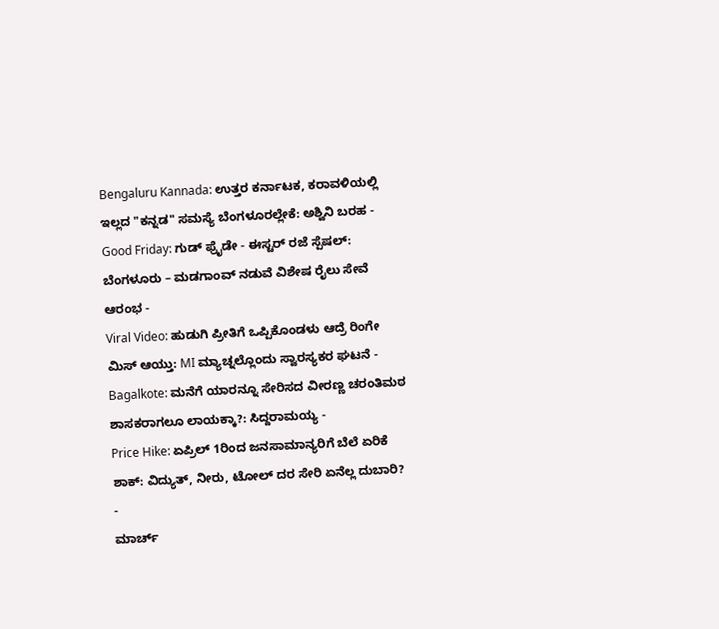Bengaluru Kannada: ಉತ್ತರ ಕರ್ನಾಟಕ, ಕರಾವಳಿಯಲ್ಲಿ ಇಲ್ಲದ "ಕನ್ನಡ" ಸಮಸ್ಯೆ ಬೆಂಗಳೂರಲ್ಲೇಕೆ: ಅಶ್ವಿನಿ ಬರಹ -
Good Friday: ಗುಡ್ ಫ್ರೈಡೇ - ಈಸ್ಟರ್ ರಜೆ ಸ್ಪೆಷಲ್: ಬೆಂಗಳೂರು – ಮಡಗಾಂವ್ ನಡುವೆ ವಿಶೇಷ ರೈಲು ಸೇವೆ ಆರಂಭ -
Viral Video: ಹುಡುಗಿ ಪ್ರೀತಿಗೆ ಒಪ್ಪಿಕೊಂಡಳು ಆದ್ರೆ ರಿಂಗೇ ಮಿಸ್ ಆಯ್ತು: MI ಮ್ಯಾಚ್ನಲ್ಲೊಂದು ಸ್ವಾರಸ್ಯಕರ ಘಟನೆ -
Bagalkote: ಮನೆಗೆ ಯಾರನ್ನೂ ಸೇರಿಸದ ವೀರಣ್ಣ ಚರಂತಿಮಠ ಶಾಸಕರಾಗಲೂ ಲಾಯಕ್ಕಾ?: ಸಿದ್ದರಾಮಯ್ಯ -
Price Hike: ಏಪ್ರಿಲ್ 1ರಿಂದ ಜನಸಾಮಾನ್ಯರಿಗೆ ಬೆಲೆ ಏರಿಕೆ ಶಾಕ್: ವಿದ್ಯುತ್, ನೀರು, ಟೋಲ್ ದರ ಸೇರಿ ಏನೆಲ್ಲ ದುಬಾರಿ? -
ಮಾರ್ಚ್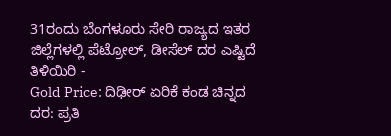31ರಂದು ಬೆಂಗಳೂರು ಸೇರಿ ರಾಜ್ಯದ ಇತರ ಜಿಲ್ಲೆಗಳಲ್ಲಿ ಪೆಟ್ರೋಲ್, ಡೀಸೆಲ್ ದರ ಎಷ್ಟಿದೆ ತಿಳಿಯಿರಿ -
Gold Price: ದಿಢೀರ್ ಏರಿಕೆ ಕಂಡ ಚಿನ್ನದ ದರ: ಪ್ರತಿ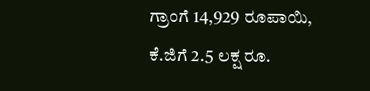ಗ್ರಾಂಗೆ 14,929 ರೂಪಾಯಿ, ಕೆ.ಜಿಗೆ 2.5 ಲಕ್ಷ ರೂ.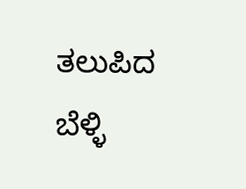ತಲುಪಿದ ಬೆಳ್ಳಿ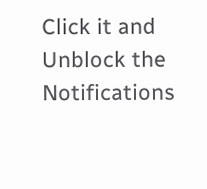Click it and Unblock the Notifications